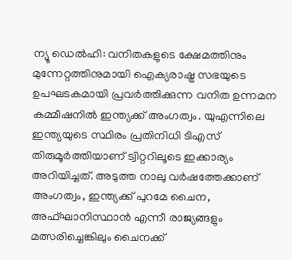ന്യൂ ഡെൽഹി: വനിതകളുടെ ക്ഷേമത്തിനും മുന്നേറ്റത്തിനുമായി ഐക്യരാഷ്ട്ര സഭയുടെ ഉപഘടകമായി പ്രവർത്തിക്കുന്ന വനിത ഉന്നമന കമ്മീഷനിൽ ഇന്ത്യക്ക് അംഗത്വം. യുഎന്നിലെ ഇന്ത്യയുടെ സ്ഥിരം പ്രതിനിധി ടിഎസ് തിരുമൂർത്തിയാണ് ട്വിറ്ററിലൂടെ ഇക്കാര്യം അറിയിച്ചത്. അടുത്ത നാലു വർഷത്തേക്കാണ് അംഗത്വം, ഇന്ത്യക്ക് പുറമേ ചൈന, അഫ്ഘാനിസ്ഥാൻ എന്നീ രാജ്യങ്ങളും മത്സരിച്ചെങ്കിലും ചൈനക്ക്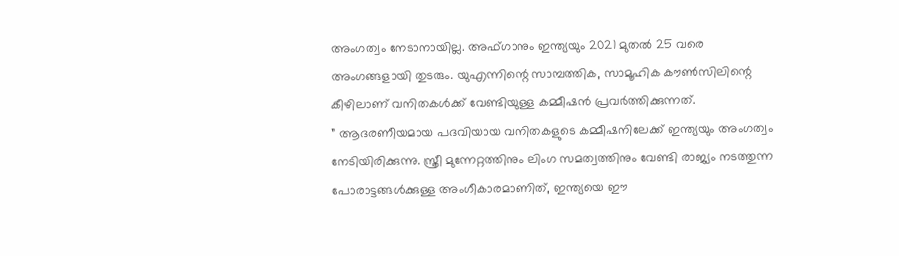അംഗത്വം നേടാനായില്ല. അഫ്ഗാനും ഇന്ത്യയും 2021 മുതൽ 25 വരെ അംഗങ്ങളായി തുടരും. യുഎന്നിന്റെ സാമ്പത്തിക, സാമൂഹിക കൗൺസിലിന്റെ കീഴിലാണ് വനിതകൾക്ക് വേണ്ടിയുള്ള കമ്മീഷൻ പ്രവർത്തിക്കുന്നത്.
” ആദരണീയമായ പദവിയായ വനിതകളുടെ കമ്മീഷനിലേക്ക് ഇന്ത്യയും അംഗത്വം നേടിയിരിക്കുന്നു. സ്ത്രീ മുന്നേറ്റത്തിനും ലിംഗ സമത്വത്തിനും വേണ്ടി രാജ്യം നടത്തുന്ന പോരാട്ടങ്ങൾക്കുള്ള അംഗീകാരമാണിത്, ഇന്ത്യയെ ഈ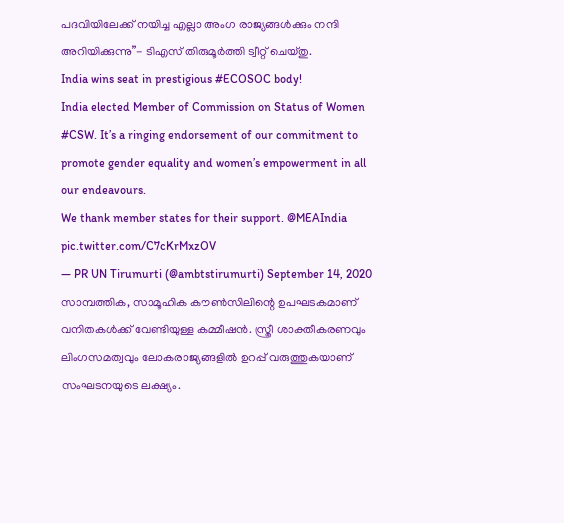പദവിയിലേക്ക് നയിച്ച എല്ലാ അംഗ രാജ്യങ്ങൾക്കും നന്ദി അറിയിക്കുന്നു”- ടിഎസ് തിരുമൂർത്തി ട്വീറ്റ് ചെയ്തു.
India wins seat in prestigious #ECOSOC body!
India elected Member of Commission on Status of Women #CSW. It’s a ringing endorsement of our commitment to promote gender equality and women’s empowerment in all our endeavours.
We thank member states for their support. @MEAIndia pic.twitter.com/C7cKrMxzOV
— PR UN Tirumurti (@ambtstirumurti) September 14, 2020
സാമ്പത്തിക, സാമൂഹിക കൗൺസിലിന്റെ ഉപഘടകമാണ് വനിതകൾക്ക് വേണ്ടിയുള്ള കമ്മീഷൻ. സ്ത്രീ ശാക്തീകരണവും ലിംഗസമത്വവും ലോകരാജ്യങ്ങളിൽ ഉറപ്പ് വരുത്തുകയാണ് സംഘടനയുടെ ലക്ഷ്യം.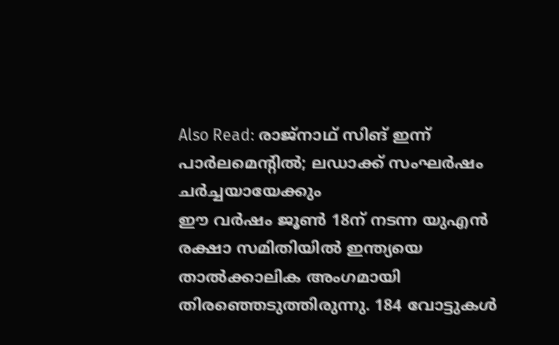Also Read: രാജ്നാഥ് സിങ് ഇന്ന് പാർലമെന്റിൽ; ലഡാക്ക് സംഘർഷം ചർച്ചയായേക്കും
ഈ വർഷം ജൂൺ 18ന് നടന്ന യുഎൻ രക്ഷാ സമിതിയിൽ ഇന്ത്യയെ താൽക്കാലിക അംഗമായി തിരഞ്ഞെടുത്തിരുന്നു. 184 വോട്ടുകൾ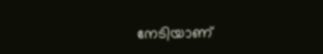നേടിയാണ്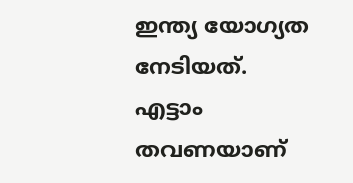ഇന്ത്യ യോഗ്യത നേടിയത്. എട്ടാം തവണയാണ്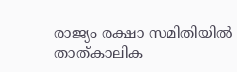രാജ്യം രക്ഷാ സമിതിയിൽ താത്കാലിക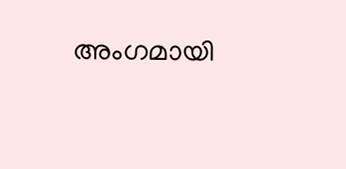അംഗമായി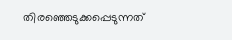തിരഞ്ഞെടുക്കപ്പെടുന്നത്